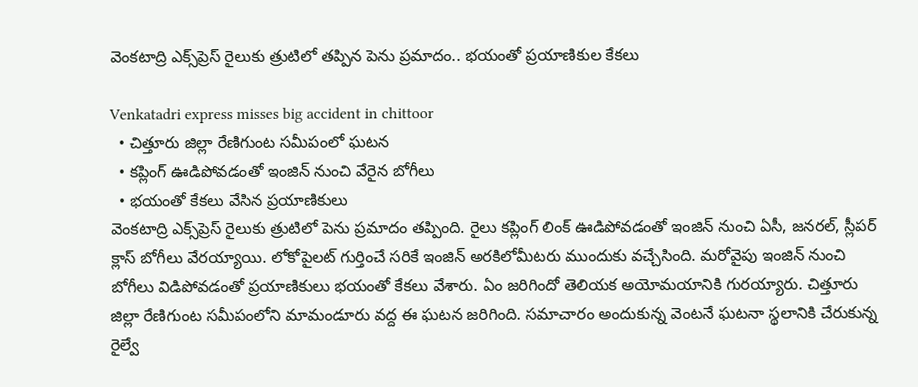వెంకటాద్రి ఎక్స్‌ప్రెస్ రైలుకు త్రుటిలో తప్పిన పెను ప్రమాదం.. భయంతో ప్రయాణికుల కేకలు

Venkatadri express misses big accident in chittoor
  • చిత్తూరు జిల్లా రేణిగుంట సమీపంలో ఘటన
  • కప్లింగ్ ఊడిపోవడంతో ఇంజిన్ నుంచి వేరైన బోగీలు
  • భయంతో కేకలు వేసిన ప్రయాణికులు
వెంకటాద్రి ఎక్స్‌ప్రెస్ రైలుకు త్రుటిలో పెను ప్రమాదం తప్పింది. రైలు కప్లింగ్ లింక్ ఊడిపోవడంతో ఇంజిన్ నుంచి ఏసీ, జనరల్, స్లీపర్ క్లాస్ బోగీలు వేరయ్యాయి. లోకోపైలట్ గుర్తించే సరికే ఇంజిన్ అరకిలోమీటరు ముందుకు వచ్చేసింది. మరోవైపు ఇంజిన్ నుంచి బోగీలు విడిపోవడంతో ప్రయాణికులు భయంతో కేకలు వేశారు. ఏం జరిగిందో తెలియక అయోమయానికి గురయ్యారు. చిత్తూరు జిల్లా రేణిగుంట సమీపంలోని మామండూరు వద్ద ఈ ఘటన జరిగింది. సమాచారం అందుకున్న వెంటనే ఘటనా స్థలానికి చేరుకున్న రైల్వే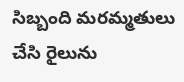సిబ్బంది మరమ్మతులు చేసి రైలును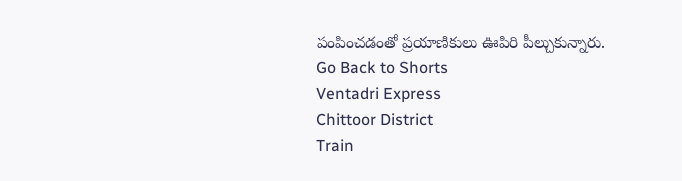పంపించడంతో ప్రయాణికులు ఊపిరి పీల్చుకున్నారు.
Go Back to Shorts
Ventadri Express
Chittoor District
Train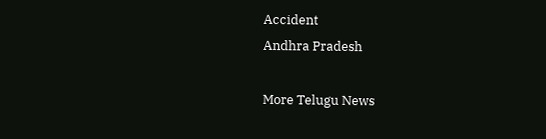Accident
Andhra Pradesh

More Telugu News